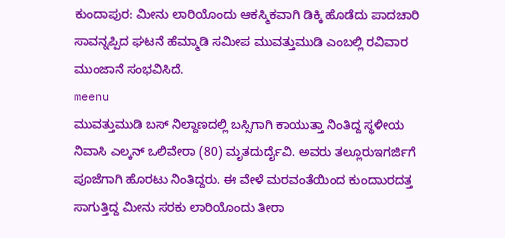ಕುಂದಾಪುರ: ಮೀನು ಲಾರಿಯೊಂದು ಆಕಸ್ಮಿಕವಾಗಿ ಡಿಕ್ಕಿ ಹೊಡೆದು ಪಾದಚಾರಿ ಸಾವನ್ನಪ್ಪಿದ ಘಟನೆ ಹೆಮ್ಮಾಡಿ ಸಮೀಪ ಮುವತ್ತುಮುಡಿ ಎಂಬಲ್ಲಿ ರವಿವಾರ ಮುಂಜಾನೆ ಸಂಭವಿಸಿದೆ.
meenu
ಮುವತ್ತುಮುಡಿ ಬಸ್ ನಿಲ್ದಾಣದಲ್ಲಿ ಬಸ್ಸಿಗಾಗಿ ಕಾಯುತ್ತಾ ನಿಂತಿದ್ದ ಸ್ಥಳೀಯ ನಿವಾಸಿ ಎಲ್ಕನ್ ಒಲಿವೇರಾ (80) ಮೃತದುರ್ದೈವಿ. ಅವರು ತಲ್ಲೂರುಇಗರ್ಜಿಗೆ ಪೂಜೆಗಾಗಿ ಹೊರಟು ನಿಂತಿದ್ದರು. ಈ ವೇಳೆ ಮರವಂತೆಯಿಂದ ಕುಂದಾುರದತ್ತ ಸಾಗುತ್ತಿದ್ದ ಮೀನು ಸರಕು ಲಾರಿಯೊಂದು ತೀರಾ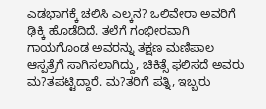ಎಡಭಾಗಕ್ಕೆ ಚಲಿಸಿ ಎಲ್ಕನ? ಒಲಿವೇರಾ ಅವರಿಗೆ ಢಿಕ್ಕಿ ಹೊಡೆದಿದೆ. ತಲೆಗೆ ಗಂಭೀರವಾಗಿ ಗಾಯಗೊಂಡ ಅವರನ್ನು ತಕ್ಷಣ ಮಣಿಪಾಲ ಆಸ್ಪತ್ರೆಗೆ ಸಾಗಿಸಲಾಗಿದ್ದು, ಚಿಕಿತ್ಸೆ ಫಲಿಸದೆ ಅವರು ಮ?ತಪಟ್ಟಿದ್ದಾರೆ. ಮ?ತರಿಗೆ ಪತ್ನಿ, ಇಬ್ಬರು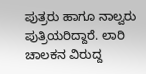ಪುತ್ರರು ಹಾಗೂ ನಾಲ್ವರು ಪುತ್ರಿಯರಿದ್ದಾರೆ. ಲಾರಿ ಚಾಲಕನ ವಿರುದ್ದ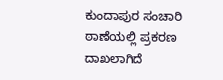ಕುಂದಾಪುರ ಸಂಚಾರಿ ಠಾಣೆಯಲ್ಲಿ ಪ್ರಕರಣ ದಾಖಲಾಗಿದೆ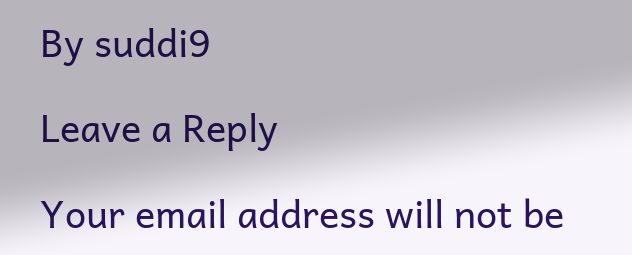By suddi9

Leave a Reply

Your email address will not be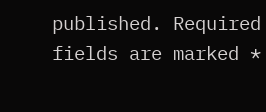published. Required fields are marked *